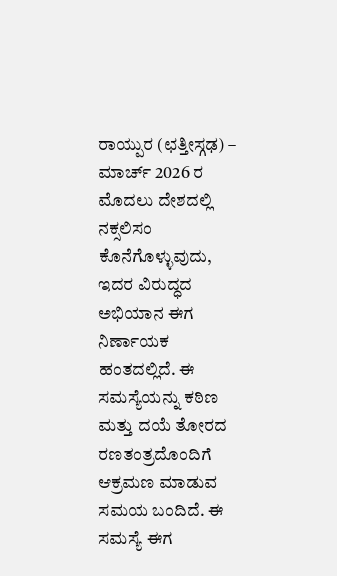ರಾಯ್ಪುರ (ಛತ್ತೀಸ್ಗಢ) – ಮಾರ್ಚ್ 2026 ರ ಮೊದಲು ದೇಶದಲ್ಲಿ ನಕ್ಸಲಿಸಂ ಕೊನೆಗೊಳ್ಳುವುದು, ಇದರ ವಿರುದ್ಧದ ಅಭಿಯಾನ ಈಗ ನಿರ್ಣಾಯಕ ಹಂತದಲ್ಲಿದೆ. ಈ ಸಮಸ್ಯೆಯನ್ನು ಕಠಿಣ ಮತ್ತು ದಯೆ ತೋರದ ರಣತಂತ್ರದೊಂದಿಗೆ ಆಕ್ರಮಣ ಮಾಡುವ ಸಮಯ ಬಂದಿದೆ. ಈ ಸಮಸ್ಯೆ ಈಗ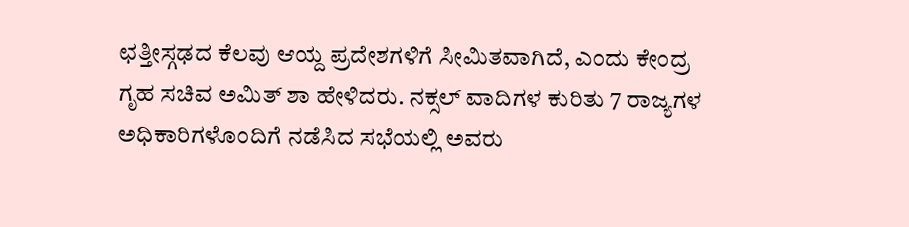ಛತ್ತೀಸ್ಗಢದ ಕೆಲವು ಆಯ್ದ ಪ್ರದೇಶಗಳಿಗೆ ಸೀಮಿತವಾಗಿದೆ, ಎಂದು ಕೇಂದ್ರ ಗೃಹ ಸಚಿವ ಅಮಿತ್ ಶಾ ಹೇಳಿದರು. ನಕ್ಸಲ್ ವಾದಿಗಳ ಕುರಿತು 7 ರಾಜ್ಯಗಳ ಅಧಿಕಾರಿಗಳೊಂದಿಗೆ ನಡೆಸಿದ ಸಭೆಯಲ್ಲಿ ಅವರು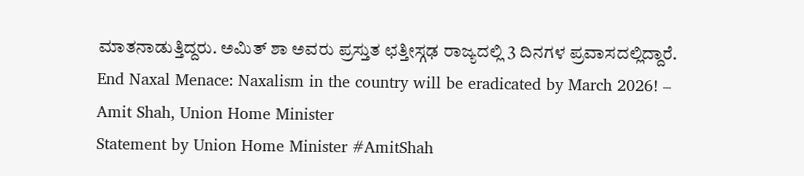ಮಾತನಾಡುತ್ತಿದ್ದರು. ಅಮಿತ್ ಶಾ ಅವರು ಪ್ರಸ್ತುತ ಛತ್ತೀಸ್ಗಢ ರಾಜ್ಯದಲ್ಲಿ 3 ದಿನಗಳ ಪ್ರವಾಸದಲ್ಲಿದ್ದಾರೆ.
End Naxal Menace: Naxalism in the country will be eradicated by March 2026! – Amit Shah, Union Home Minister
Statement by Union Home Minister #AmitShah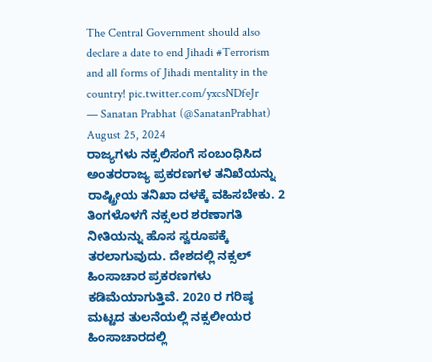The Central Government should also declare a date to end Jihadi #Terrorism and all forms of Jihadi mentality in the country! pic.twitter.com/yxcsNDfeJr
— Sanatan Prabhat (@SanatanPrabhat) August 25, 2024
ರಾಜ್ಯಗಳು ನಕ್ಸಲಿಸಂಗೆ ಸಂಬಂಧಿಸಿದ ಅಂತರರಾಜ್ಯ ಪ್ರಕರಣಗಳ ತನಿಖೆಯನ್ನು ರಾಷ್ಟ್ರೀಯ ತನಿಖಾ ದಳಕ್ಕೆ ವಹಿಸಬೇಕು. 2 ತಿಂಗಳೊಳಗೆ ನಕ್ಸಲರ ಶರಣಾಗತಿ ನೀತಿಯನ್ನು ಹೊಸ ಸ್ವರೂಪಕ್ಕೆ ತರಲಾಗುವುದು. ದೇಶದಲ್ಲಿ ನಕ್ಸಲ್ ಹಿಂಸಾಚಾರ ಪ್ರಕರಣಗಳು ಕಡಿಮೆಯಾಗುತ್ತಿವೆ. 2020 ರ ಗರಿಷ್ಠ ಮಟ್ಟದ ತುಲನೆಯಲ್ಲಿ ನಕ್ಸಲೀಯರ ಹಿಂಸಾಚಾರದಲ್ಲಿ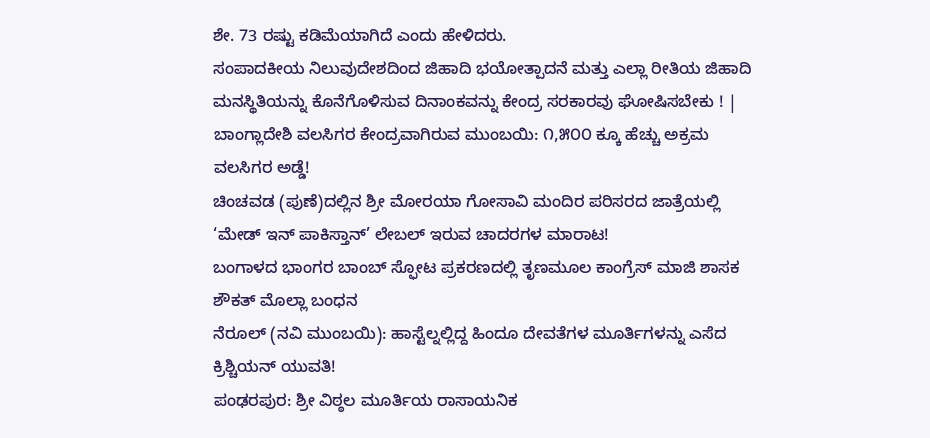ಶೇ. 73 ರಷ್ಟು ಕಡಿಮೆಯಾಗಿದೆ ಎಂದು ಹೇಳಿದರು.
ಸಂಪಾದಕೀಯ ನಿಲುವುದೇಶದಿಂದ ಜಿಹಾದಿ ಭಯೋತ್ಪಾದನೆ ಮತ್ತು ಎಲ್ಲಾ ರೀತಿಯ ಜಿಹಾದಿ ಮನಸ್ಥಿತಿಯನ್ನು ಕೊನೆಗೊಳಿಸುವ ದಿನಾಂಕವನ್ನು ಕೇಂದ್ರ ಸರಕಾರವು ಘೋಷಿಸಬೇಕು ! |
ಬಾಂಗ್ಲಾದೇಶಿ ವಲಸಿಗರ ಕೇಂದ್ರವಾಗಿರುವ ಮುಂಬಯಿ: ೧,೫೦೦ ಕ್ಕೂ ಹೆಚ್ಚು ಅಕ್ರಮ ವಲಸಿಗರ ಅಡ್ಡೆ!
ಚಿಂಚವಡ (ಪುಣೆ)ದಲ್ಲಿನ ಶ್ರೀ ಮೋರಯಾ ಗೋಸಾವಿ ಮಂದಿರ ಪರಿಸರದ ಜಾತ್ರೆಯಲ್ಲಿ ‘ಮೇಡ್ ಇನ್ ಪಾಕಿಸ್ತಾನ್’ ಲೇಬಲ್ ಇರುವ ಚಾದರಗಳ ಮಾರಾಟ!
ಬಂಗಾಳದ ಭಾಂಗರ ಬಾಂಬ್ ಸ್ಫೋಟ ಪ್ರಕರಣದಲ್ಲಿ ತೃಣಮೂಲ ಕಾಂಗ್ರೆಸ್ ಮಾಜಿ ಶಾಸಕ ಶೌಕತ್ ಮೊಲ್ಲಾ ಬಂಧನ
ನೆರೂಲ್ (ನವಿ ಮುಂಬಯಿ): ಹಾಸ್ಟೆಲ್ನಲ್ಲಿದ್ದ ಹಿಂದೂ ದೇವತೆಗಳ ಮೂರ್ತಿಗಳನ್ನು ಎಸೆದ ಕ್ರಿಶ್ಚಿಯನ್ ಯುವತಿ!
ಪಂಢರಪುರ: ಶ್ರೀ ವಿಠ್ಠಲ ಮೂರ್ತಿಯ ರಾಸಾಯನಿಕ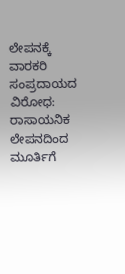ಲೇಪನಕ್ಕೆ ವಾರಕರಿ ಸಂಪ್ರದಾಯದ ವಿರೋಧ: ರಾಸಾಯನಿಕ ಲೇಪನದಿಂದ ಮೂರ್ತಿಗೆ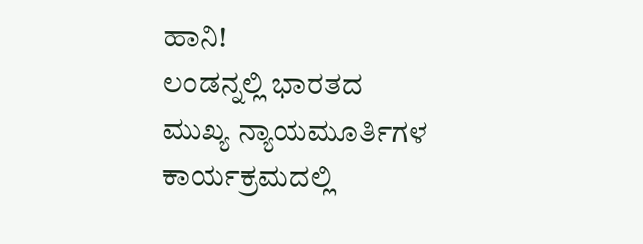ಹಾನಿ!
ಲಂಡನ್ನಲ್ಲಿ ಭಾರತದ ಮುಖ್ಯ ನ್ಯಾಯಮೂರ್ತಿಗಳ ಕಾರ್ಯಕ್ರಮದಲ್ಲಿ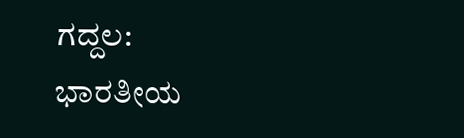ಗದ್ದಲ: ಭಾರತೀಯ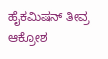ಹೈಕಮಿಷನ್ ತೀವ್ರ ಆಕ್ರೋಶ